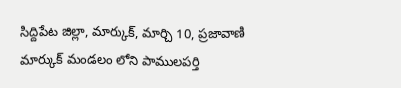సిద్దిపేట జిల్లా, మార్కుక్, మార్చి 10, ప్రజావాణి
మార్కుక్ మండలం లోని పాములపర్తి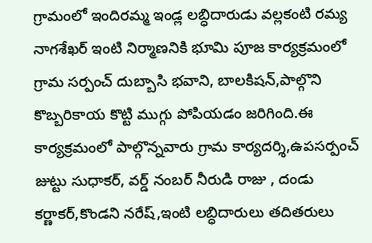గ్రామంలో ఇందిరమ్మ ఇండ్ల లబ్ధిదారుడు వల్లకంటి రమ్య నాగశేఖర్ ఇంటి నిర్మాణనికి భూమి పూజ కార్యక్రమంలో గ్రామ సర్పంచ్ దుబ్బాసి భవాని, బాలకిషన్,పాల్గొని కొబ్బరికాయ కొట్టి ముగ్గు పోపియడం జరిగింది.ఈ కార్యక్రమంలో పాల్గొన్నవారు గ్రామ కార్యదర్శి,ఉపసర్పంచ్ జుట్టు సుధాకర్, వర్డ్ నంబర్ నీరుడి రాజు , దండు కర్ణాకర్,కొండని నరేష్,ఇంటి లబ్ధిదారులు తదితరులు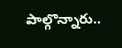పాల్గొన్నారు..